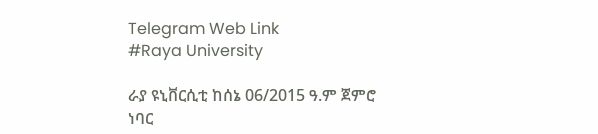Telegram Web Link
#Raya University

ራያ ዩኒቨርሲቲ ከሰኔ 06/2015 ዓ.ም ጀምሮ ነባር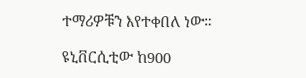ተማሪዎቹን እየተቀበለ ነው።

ዩኒቨርሲቲው ከ900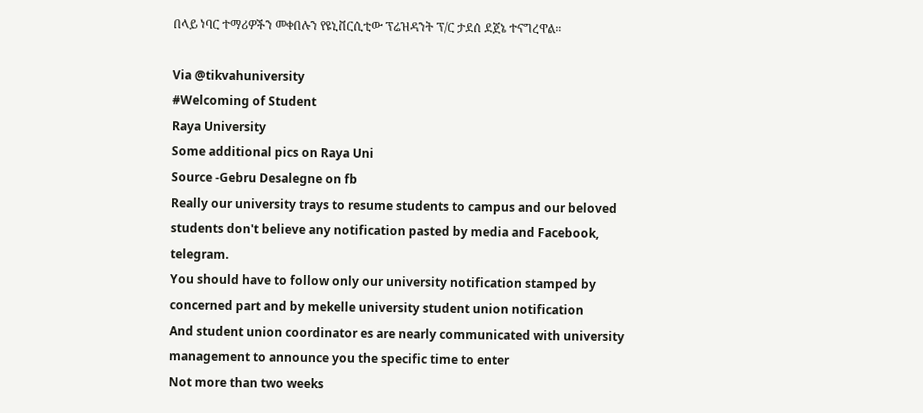በላይ ነባር ተማሪዎችን መቀበሉን የዩኒቨርሲቲው ፕሬዝዳንት ፕ/ር ታደሰ ደጀኔ ተናግረዋል።

Via @tikvahuniversity
#Welcoming of Student
Raya University
Some additional pics on Raya Uni
Source -Gebru Desalegne on fb
Really our university trays to resume students to campus and our beloved students don't believe any notification pasted by media and Facebook, telegram.
You should have to follow only our university notification stamped by concerned part and by mekelle university student union notification
And student union coordinator es are nearly communicated with university management to announce you the specific time to enter
Not more than two weeks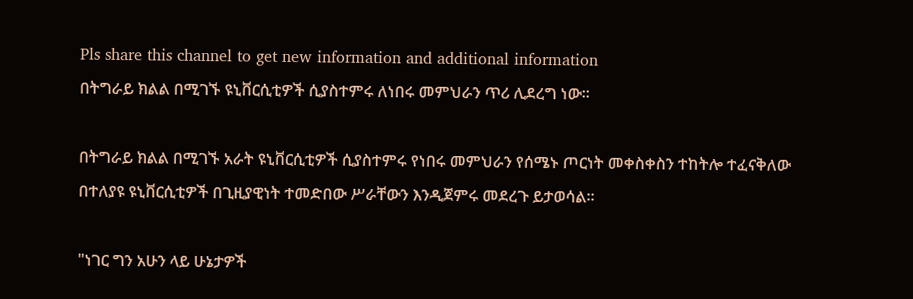Pls share this channel to get new information and additional information
በትግራይ ክልል በሚገኙ ዩኒቨርሲቲዎች ሲያስተምሩ ለነበሩ መምህራን ጥሪ ሊደረግ ነው፡፡

በትግራይ ክልል በሚገኙ አራት ዩኒቨርሲቲዎች ሲያስተምሩ የነበሩ መምህራን የሰሜኑ ጦርነት መቀስቀስን ተከትሎ ተፈናቅለው በተለያዩ ዩኒቨርሲቲዎች በጊዚያዊነት ተመድበው ሥራቸውን እንዲጀምሩ መደረጉ ይታወሳል።

"ነገር ግን አሁን ላይ ሁኔታዎች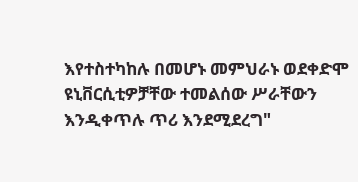እየተስተካከሉ በመሆኑ መምህራኑ ወደቀድሞ ዩኒቨርሲቲዎቻቸው ተመልሰው ሥራቸውን እንዲቀጥሉ ጥሪ እንደሚደረግ"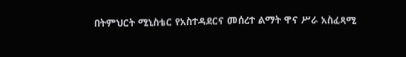በትምህርት ሚኒስቴር የአስተዳደርና መሰረተ ልማት ዋና ሥራ አስፈጻሚ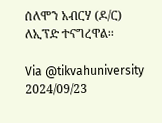ሰለሞን አብርሃ (ዶ/ር) ለኢፕድ ተናግረዋል፡፡

Via @tikvahuniversity
2024/09/23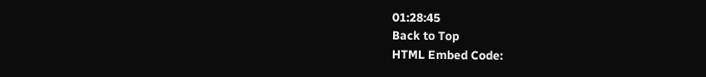01:28:45
Back to Top
HTML Embed Code: